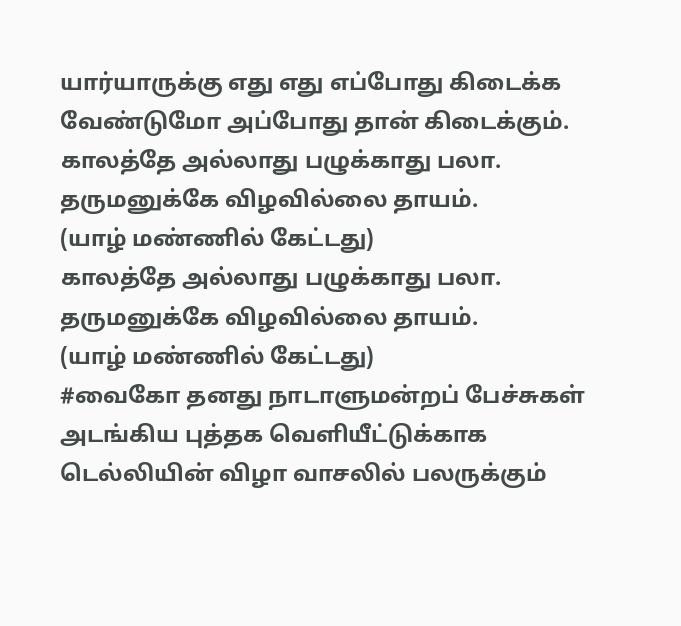யார்யாருக்கு எது எது எப்போது கிடைக்க வேண்டுமோ அப்போது தான் கிடைக்கும்.
காலத்தே அல்லாது பழுக்காது பலா.
தருமனுக்கே விழவில்லை தாயம்.
(யாழ் மண்ணில் கேட்டது)
காலத்தே அல்லாது பழுக்காது பலா.
தருமனுக்கே விழவில்லை தாயம்.
(யாழ் மண்ணில் கேட்டது)
#வைகோ தனது நாடாளுமன்றப் பேச்சுகள் அடங்கிய புத்தக வெளியீட்டுக்காக டெல்லியின் விழா வாசலில் பலருக்கும்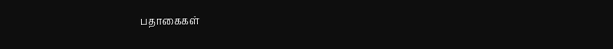பதாகைகள்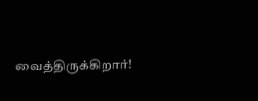வைத்திருக்கிறார்!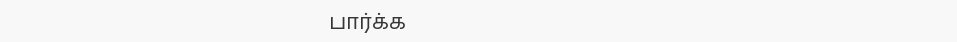பார்க்க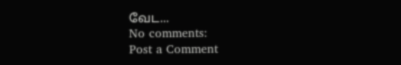வேட...
No comments:
Post a Comment